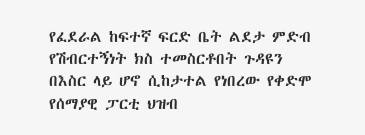የፈደራል ከፍተኛ ፍርድ ቤት ልደታ ምድብ የሽብርተኝነት ክስ ተመስርቶበት ጉዳዩን በእስር ላይ ሆኖ ሲከታተል የነበረው የቀድሞ የሰማያዊ ፓርቲ ህዝብ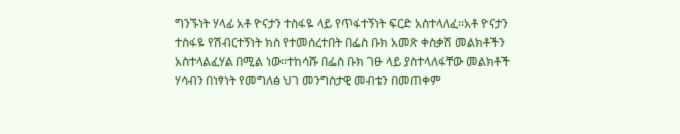ግንኙነት ሃላፊ አቶ ዮናታን ተስፋዬ ላይ የጥፋተኝነት ፍርድ አስተላለፈ፡፡አቶ ዮናታን ተስፋዬ የሽብርተኝነት ክስ የተመሰረተበት በፌስ ቡክ አመጽ ቀስቃሽ መልክቶችን አስተላልፈሃል በሚል ነው፡፡ተከሳሹ በፌስ ቡክ ገፁ ላይ ያስተላለፋቸው መልክቶች ሃሳብን በነፃነት የመግለፅ ህገ መንግስታዊ መብቴን በመጠቀም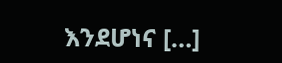እንደሆነና […]